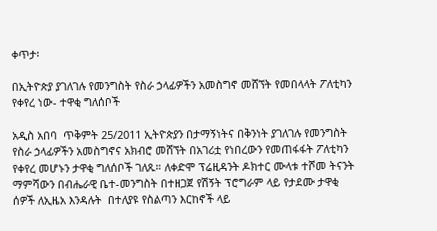ቀጥታ፡

በኢትዮጵያ ያገለገሉ የመንግስት የስራ ኃላፊዎችን አመስግኖ መሸኘት የመበላላት ፖለቲካን የቀየረ ነው- ተዋቂ ግለሰቦች

አዲስ አበባ  ጥቅምት 25/2011 ኢትዮጵያን በታማኝነትና በቅንነት ያገለገሉ የመንግስት የስራ ኃላፊዎችን አመስግኖና አክብሮ መሸኘት በአገሪቷ የነበረውን የመጠፋፋት ፖለቲካን የቀየረ መሆኑን ታዋቂ ግለሰቦች ገለጹ። ለቀድሞ ፕሬዚዳንት ዶክተር ሙላቱ ተሾመ ትናንት ማምሻውን በብሔራዊ ቤተ-መንግስት በተዘጋጀ የሽኝት ፕሮግራም ላይ የታደሙ ታዋቂ ሰዎች ለኢዜአ እንዳሉት  በተለያዩ የስልጣን እርከኖች ላይ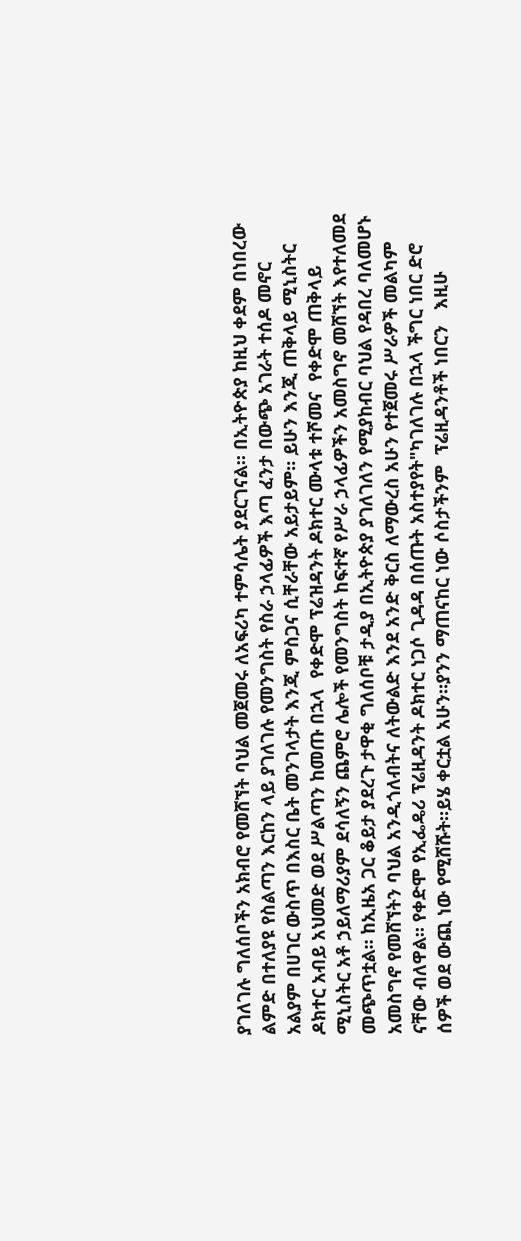ያገለገሉ ግለሰቦችን አክብሮ የመሸኘት ባህል መጀመሩ ለአፍሪካ ተምሳሌት ያደርገናል። በኢትዮጵያ ከዚህ ቀደም በነበረው ልምድ በተለያዩ የስልጣን እርከን ላይ ያገለገሉ የመንግስት የስራ ኃላፊዎች እጣ ፈንታ በውጭ አገራት ተሰዶ መኖር አልያም በሀገር ውስጥ በእስር ቤት መንገላታት እንጂ ምስጋና ሲቸራቸው አይታይም። ይሁን እንጂ ጠቅላይ ሚኒስትር ዶክተር አብይ አህመድ ወደ ሥልጣን ከመጡ በኋላ  የቀድሞ ፕሬዝዳንት ዶክተር ሙላቱ ተሾመና  የቀድሞ ጠቅላይ ሚኒስትር አቶ ኃይለማሪያም ደሳለኝን ጨምሮ ሌሎች የመንግስት ከፍተኛ የሥራ ኃላፊዎችን አመስግኖ መሸኘት እየተለመደ መጭጥቷል። ከኢዜአ ጋር ቆይታ ያደረጉ ታዋቂ ግለሰቦቹ ታዲያ በኢትዮጵያ ያገለገለን የሚያከብር ባህል የዳበረ ባለመሆኑ አመስግኖ የመሸኘትን ባህል አንዲጎለብትና ለትውልድ እንደ አንድ ቅርስ ለማውረስ አሁን የተጀመሩ ሥራዎች መልካም ናቸው ብለዋል። የቀድሞ የኢፌዴሪ ፕሬዚዳንት ዶክተር ነጋሶ ጊዳዳ በሰጡት አስተያየት"ካገለገሉ በኋላ ችግር ነበር ድሮ ሰዎች ወደ ውጪ ነው የሚሸሹት።ይሄ ቀርቷል አሁን።ያንን ማጠናከር ነው ሶስታችንም  ፕሬዚዳንቶች ነበርን   እዚሁ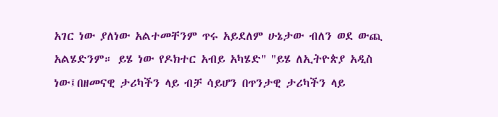አገር ነው ያለነው አልተመቸንም ጥሩ አይደለም ሁኔታው ብለን ወደ ውጪ አልሄድንም። ይሄ ነው የዶክተር አብይ አካሄድ" "ይሄ ለኢትዮጵያ አዲስ ነው፤በዘመናዊ ታሪካችን ላይ ብቻ ሳይሆን በጥንታዊ ታሪካችን ላይ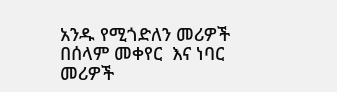አንዱ የሚጎድለን መሪዎች በሰላም መቀየር  እና ነባር መሪዎች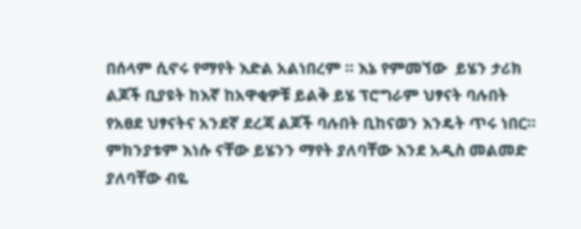በሰላም ሲኖሩ የማየት እድል አልነበረም ። እኔ የምመኘው  ይሄን ታሪክ ልጆች ቢያዩት ከእኛ ከአዋቂዎቹ ይልቅ ይሄ ፕሮግራም ህፃናት ባሉበት የአፀደ ህፃናትና አንደኛ ደረጃ ልጆች ባሉበት ቢከናወን እንዴት ጥሩ ነበር። ምክንያቱም እነሱ ናቸው ይሄንን ማየት ያለባቸው እንደ አዲስ መልመድ ያለባቸው ብዬ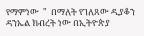የማምነው  "  በማለት የገለጸው ዲያቆን ዳንኤል ክብረት ነው በኢትዮጵያ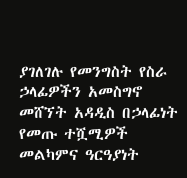ያገለገሉ የመንግስት የስራ ኃላፊዎችን አመስግኖ መሸኘት አዳዲስ በኃላፊነት የመጡ ተሿሚዎች መልካምና ዓርዓያነት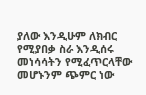ያለው እንዲሁም ለክብር የሚያበቃ ስራ እንዲሰሩ መነሳሳትን የሚፈጥርላቸው መሆኑንም ጭምር ነው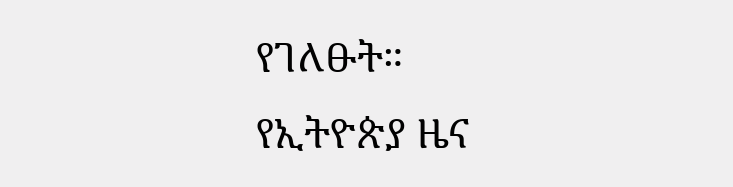የገለፁት።
የኢትዮጵያ ዜና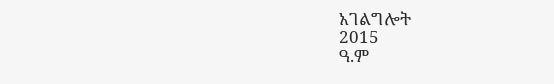አገልግሎት
2015
ዓ.ም